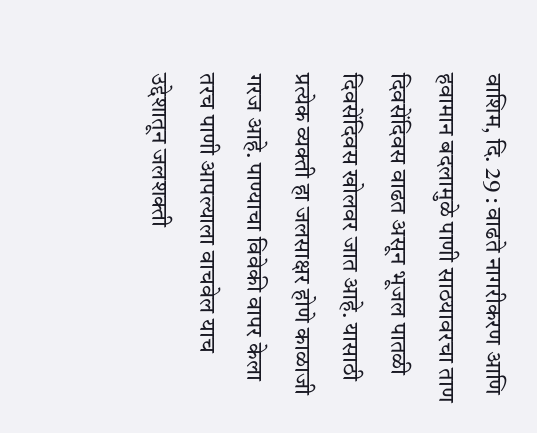वाशिम, दि. 29 : वाढते नागरीकरण आणि हवामान बदलामुळे पाणी साठयावरचा ताण दिवसेंदिवस वाढत असून भूजल पातळी दिवसेंदिवस खोलवर जात आहे. यासाठी प्रत्येक व्यक्ती हा जलसाक्षर होणे काळाजी गरज आहे. पाण्याचा विवेकी वापर केला तरच पाणी आपल्याला वाचवेल याच उद्देशातून जलशक्ती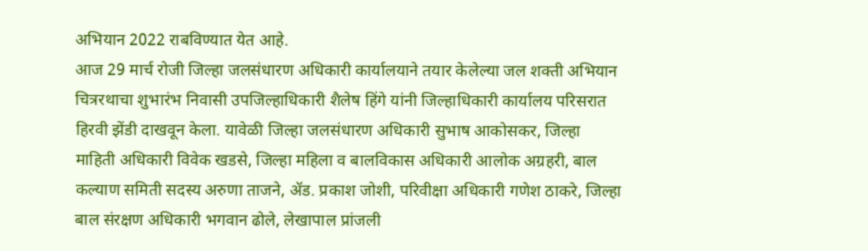अभियान 2022 राबविण्यात येत आहे.
आज 29 मार्च रोजी जिल्हा जलसंधारण अधिकारी कार्यालयाने तयार केलेल्या जल शक्ती अभियान चित्ररथाचा शुभारंभ निवासी उपजिल्हाधिकारी शैलेष हिंगे यांनी जिल्हाधिकारी कार्यालय परिसरात हिरवी झेंडी दाखवून केला. यावेळी जिल्हा जलसंधारण अधिकारी सुभाष आकोसकर, जिल्हा माहिती अधिकारी विवेक खडसे, जिल्हा महिला व बालविकास अधिकारी आलोक अग्रहरी, बाल कल्याण समिती सदस्य अरुणा ताजने, ॲड. प्रकाश जोशी, परिवीक्षा अधिकारी गणेश ठाकरे, जिल्हा बाल संरक्षण अधिकारी भगवान ढोले, लेखापाल प्रांजली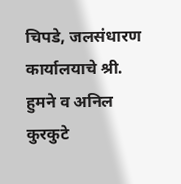चिपडे, जलसंधारण कार्यालयाचे श्री. हुमने व अनिल कुरकुटे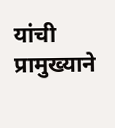यांची प्रामुख्याने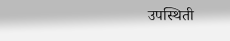उपस्थिती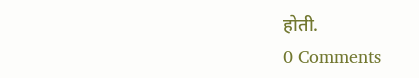होती.
0 Comments